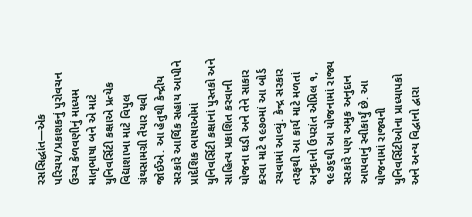રસસિદ્ધાંત—એક પરિચય/પ્રકાશકનું પુરોવચન
ઉચ્ચ કેળવણીનું માધ્યમ માતૃભાષા બને એ માટે યુનિવર્સિટી કક્ષાએ પ્રત્યેક વિદ્યાશાખા માટે વિપુલ ગ્રંથસામગ્રી તૈયાર થવી જોઈએ. આ હેતુથી કેન્દ્રીય સરકારે આર્થિક સહાય આપીને પ્રાદેશિક ભાષાઓમાં યુનિવર્સિટી કક્ષાનાં પુસ્તકો અને સાહિત્ય પ્રકાશિત કરવાની યોજના ઘડી અને તેને સાકાર કરવા માટે ૧૯૭૦માં આ બોર્ડ રચવામાં આવ્યું. કેન્દ્ર સરકાર તરફથી આ કાર્ય માટે મળતાં અનુદાનો ઉપરાંત એપ્રિલ ૧, ૧૯૭૬થી આ યોજનામાં રાજ્ય સરકારે પણ અમુક અનુદાન આપવાનું સ્વીકાર્યું છે. આ યોજનામાં રાજ્યની યુનિવર્સિટીઓના પ્રાધ્યાપકો અને અન્ય વિદ્વાનો દ્વારા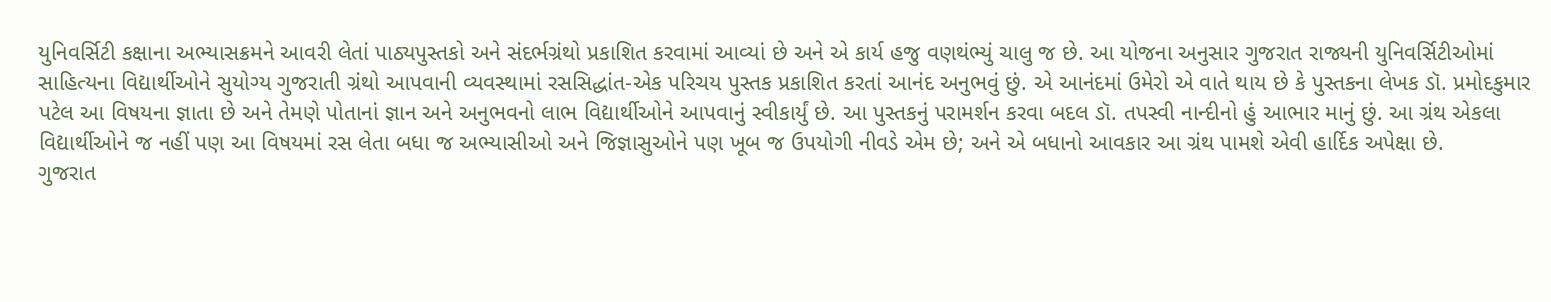યુનિવર્સિટી કક્ષાના અભ્યાસક્રમને આવરી લેતાં પાઠ્યપુસ્તકો અને સંદર્ભગ્રંથો પ્રકાશિત કરવામાં આવ્યાં છે અને એ કાર્ય હજુ વણથંભ્યું ચાલુ જ છે. આ યોજના અનુસાર ગુજરાત રાજ્યની યુનિવર્સિટીઓમાં સાહિત્યના વિદ્યાર્થીઓને સુયોગ્ય ગુજરાતી ગ્રંથો આપવાની વ્યવસ્થામાં રસસિદ્ધાંત-એક પરિચય પુસ્તક પ્રકાશિત કરતાં આનંદ અનુભવું છું. એ આનંદમાં ઉમેરો એ વાતે થાય છે કે પુસ્તકના લેખક ડૉ. પ્રમોદકુમાર પટેલ આ વિષયના જ્ઞાતા છે અને તેમણે પોતાનાં જ્ઞાન અને અનુભવનો લાભ વિદ્યાર્થીઓને આપવાનું સ્વીકાર્યું છે. આ પુસ્તકનું પરામર્શન કરવા બદલ ડૉ. તપસ્વી નાન્દીનો હું આભાર માનું છું. આ ગ્રંથ એકલા વિદ્યાર્થીઓને જ નહીં પણ આ વિષયમાં રસ લેતા બધા જ અભ્યાસીઓ અને જિજ્ઞાસુઓને પણ ખૂબ જ ઉપયોગી નીવડે એમ છે; અને એ બધાનો આવકાર આ ગ્રંથ પામશે એવી હાર્દિક અપેક્ષા છે.
ગુજરાત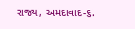રાજ્ય, અમદાવાદ-૬.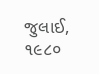જુલાઈ, ૧૯૮૦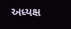અધ્યક્ષ